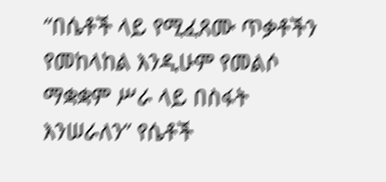“በሴቶች ላይ የሚፈጸሙ ጥቃቶችን የመከላከል እንዲሁም የመልሶ ማቋቋም ሥራ ላይ በስፋት እንሠራለን” የሴቶች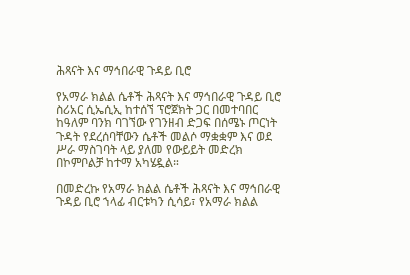ሕጻናት እና ማኅበራዊ ጉዳይ ቢሮ

የአማራ ክልል ሴቶች ሕጻናት እና ማኅበራዊ ጉዳይ ቢሮ ስሪአር ሲኤሲኢ ከተሰኘ ፕሮጀክት ጋር በመተባበር ከዓለም ባንክ ባገኘው የገንዘብ ድጋፍ በሰሜኑ ጦርነት ጉዳት የደረሰባቸውን ሴቶች መልሶ ማቋቋም እና ወደ ሥራ ማስገባት ላይ ያለመ የውይይት መድረክ በኮምቦልቻ ከተማ አካሄዷል።

በመድረኩ የአማራ ክልል ሴቶች ሕጻናት እና ማኅበራዊ ጉዳይ ቢሮ ኀላፊ ብርቱካን ሲሳይ፣ የአማራ ክልል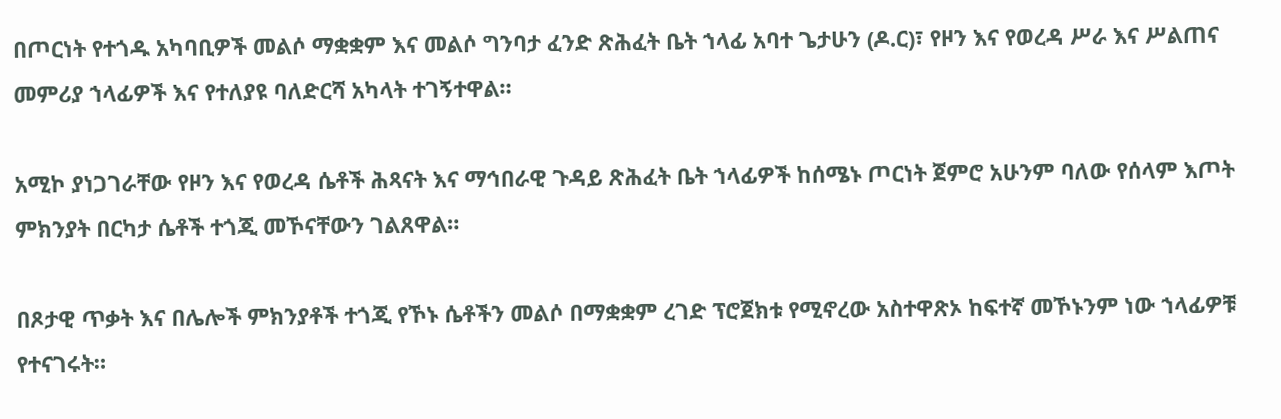በጦርነት የተጎዱ አካባቢዎች መልሶ ማቋቋም እና መልሶ ግንባታ ፈንድ ጽሕፈት ቤት ኀላፊ አባተ ጌታሁን (ዶ.ር)፣ የዞን እና የወረዳ ሥራ እና ሥልጠና መምሪያ ኀላፊዎች እና የተለያዩ ባለድርሻ አካላት ተገኝተዋል።

አሚኮ ያነጋገራቸው የዞን እና የወረዳ ሴቶች ሕጻናት እና ማኅበራዊ ጉዳይ ጽሕፈት ቤት ኀላፊዎች ከሰሜኑ ጦርነት ጀምሮ አሁንም ባለው የሰላም እጦት ምክንያት በርካታ ሴቶች ተጎጂ መኾናቸውን ገልጸዋል።

በጾታዊ ጥቃት እና በሌሎች ምክንያቶች ተጎጂ የኾኑ ሴቶችን መልሶ በማቋቋም ረገድ ፕሮጀክቱ የሚኖረው አስተዋጽኦ ከፍተኛ መኾኑንም ነው ኀላፊዎቹ የተናገሩት።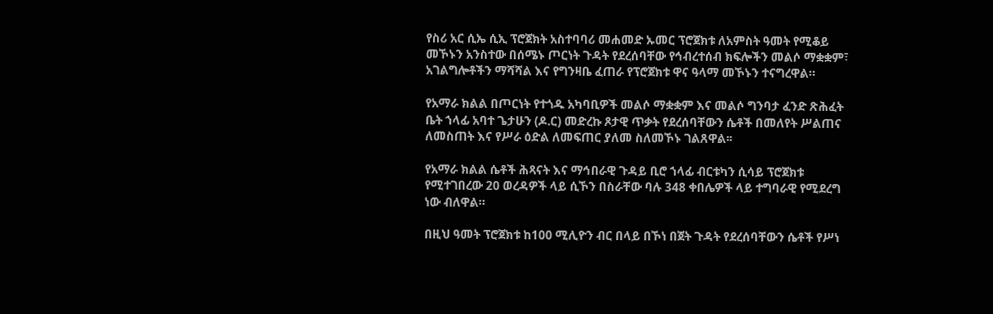የስሪ አር ሲኤ ሲኢ ፕሮጀክት አስተባባሪ መሐመድ ኡመር ፕሮጀክቱ ለአምስት ዓመት የሚቆይ መኾኑን አንስተው በሰሜኑ ጦርነት ጉዳት የደረሰባቸው የኅብረተሰብ ክፍሎችን መልሶ ማቋቋም፣ አገልግሎቶችን ማሻሻል እና የግንዛቤ ፈጠራ የፕሮጀክቱ ዋና ዓላማ መኾኑን ተናግረዋል።

የአማራ ክልል በጦርነት የተጎዱ አካባቢዎች መልሶ ማቋቋም እና መልሶ ግንባታ ፈንድ ጽሕፈት ቤት ኀላፊ አባተ ጌታሁን (ዶ.ር) መድረኩ ጾታዊ ጥቃት የደረሰባቸውን ሴቶች በመለየት ሥልጠና ለመስጠት እና የሥራ ዕድል ለመፍጠር ያለመ ስለመኾኑ ገልጸዋል፡፡

የአማራ ክልል ሴቶች ሕጻናት እና ማኅበራዊ ጉዳይ ቢሮ ኀላፊ ብርቱካን ሲሳይ ፕሮጀክቱ የሚተገበረው 20 ወረዳዎች ላይ ሲኾን በስራቸው ባሉ 348 ቀበሌዎች ላይ ተግባራዊ የሚደረግ ነው ብለዋል።

በዚህ ዓመት ፕሮጀክቱ ከ100 ሚሊዮን ብር በላይ በኾነ በጀት ጉዳት የደረሰባቸውን ሴቶች የሥነ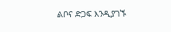ልቦና ድጋፍ እንዲያገኙ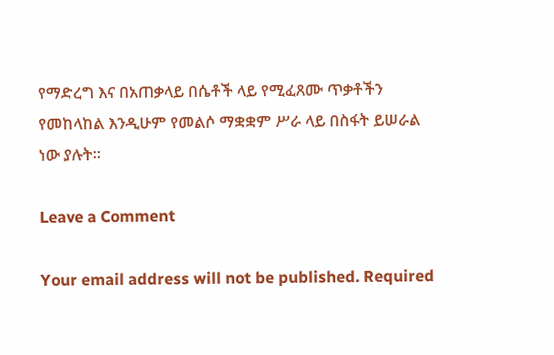የማድረግ እና በአጠቃላይ በሴቶች ላይ የሚፈጸሙ ጥቃቶችን የመከላከል እንዲሁም የመልሶ ማቋቋም ሥራ ላይ በስፋት ይሠራል ነው ያሉት።

Leave a Comment

Your email address will not be published. Required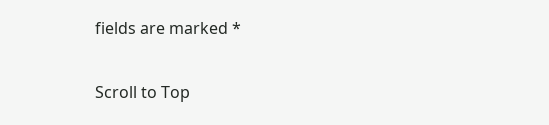fields are marked *

Scroll to Top